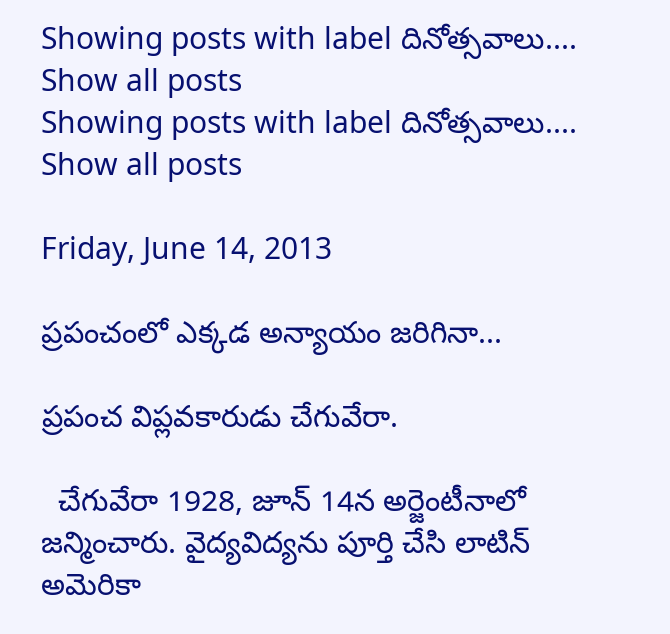Showing posts with label దినోత్సవాలు.... Show all posts
Showing posts with label దినోత్సవాలు.... Show all posts

Friday, June 14, 2013

ప్రపంచంలో ఎక్కడ అన్యాయం జరిగినా...

ప్రపంచ విప్లవకారుడు చేగువేరా.

  చేగువేరా 1928, జూన్‌ 14న అర్జెంటీనాలో జన్మించారు. వైద్యవిద్యను పూర్తి చేసి లాటిన్‌ అమెరికా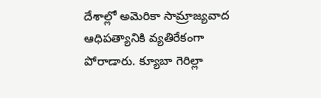దేశాల్లో అమెరికా సామ్రాజ్యవాద ఆధిపత్యానికి వ్యతిరేకంగా పోరాడారు. క్యూబా గెరిల్లా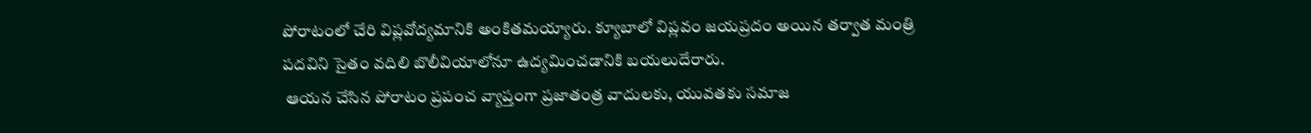పోరాటంలో చేరి విప్లవోద్యమానికి అంకితమయ్యారు. క్యూబాలో విప్లవం జయప్రదం అయిన తర్వాత మంత్రి పదవిని సైతం వదిలి బొలీవియాలోనూ ఉద్యమించడానికి బయలుదేరారు.
 ఆయన చేసిన పోరాటం ప్రపంచ వ్యాప్తంగా ప్రజాతంత్ర వాదులకు, యువతకు సమాజ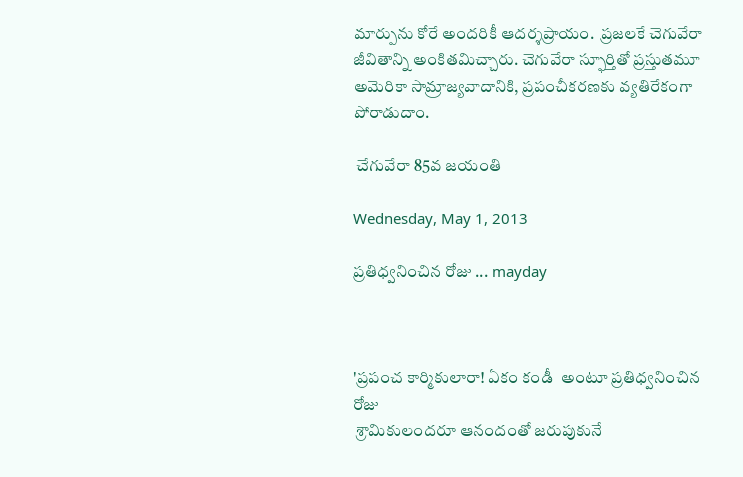మార్పును కోరే అందరికీ ఆదర్శప్రాయం.  ప్రజలకే చెగువేరా జీవితాన్ని అంకితమిచ్చారు. చెగువేరా స్ఫూర్తితో ప్రస్తుతమూ అమెరికా సామ్రాజ్యవాదానికి, ప్రపంచీకరణకు వ్యతిరేకంగా పోరాడుదాం.

 చేగువేరా 85వ జయంతి

Wednesday, May 1, 2013

ప్రతిధ్వనించిన రోజు ... mayday



'ప్రపంచ కార్మికులారా! ఏకం కండీ  అంటూ ప్రతిధ్వనించిన రోజు
 శ్రామికులందరూ ఆనందంతో జరుపుకునే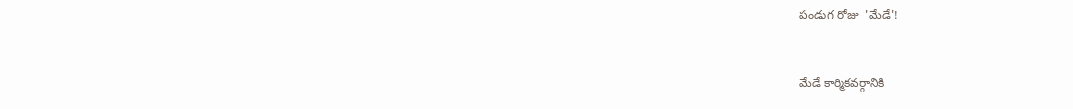పండుగ రోజు  'మేడే'!


మేడే కార్మికవర్గానికి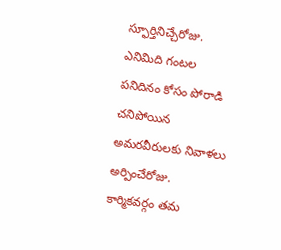స్ఫూర్తినిచ్చేరోజు.
ఎనిమిది గంటల పనిదినం కోసం పోరాడి చనిపోయిన అమరవీరులకు నివాళలు అర్పించేరోజు.
కార్మికవర్గం తమ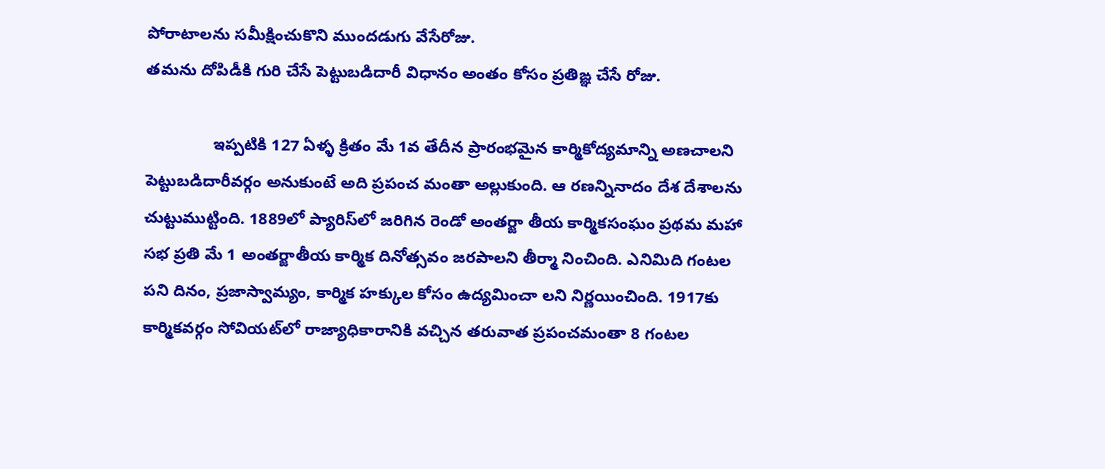పోరాటాలను సమీక్షించుకొని ముందడుగు వేసేరోజు.
తమను దోపిడీకి గురి చేసే పెట్టుబడిదారీ విధానం అంతం కోసం ప్రతిఙ్ఞ చేసే రోజు.

               ఇప్పటికి 127 ఏళ్ళ క్రితం మే 1వ తేదీన ప్రారంభమైన కార్మికోద్యమాన్ని అణచాలని పెట్టుబడిదారీవర్గం అనుకుంటే అది ప్రపంచ మంతా అల్లుకుంది. ఆ రణన్నినాదం దేశ దేశాలను చుట్టుముట్టింది. 1889లో ప్యారిస్‌లో జరిగిన రెండో అంతర్జా తీయ కార్మికసంఘం ప్రథమ మహా సభ ప్రతి మే 1 అంతర్జాతీయ కార్మిక దినోత్సవం జరపాలని తీర్మా నించింది. ఎనిమిది గంటల పని దినం, ప్రజాస్వామ్యం, కార్మిక హక్కుల కోసం ఉద్యమించా లని నిర్ణయించింది. 1917కు కార్మికవర్గం సోవియట్‌లో రాజ్యాధికారానికి వచ్చిన తరువాత ప్రపంచమంతా 8 గంటల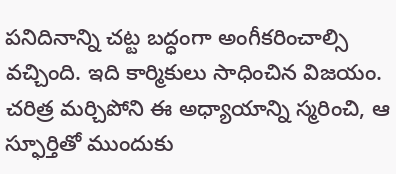పనిదినాన్ని చట్ట బద్ధంగా అంగీకరించాల్సి వచ్చింది. ఇది కార్మికులు సాధించిన విజయం. చరిత్ర మర్చిపోని ఈ అధ్యాయాన్ని స్మరించి, ఆ స్ఫూర్తితో ముందుకు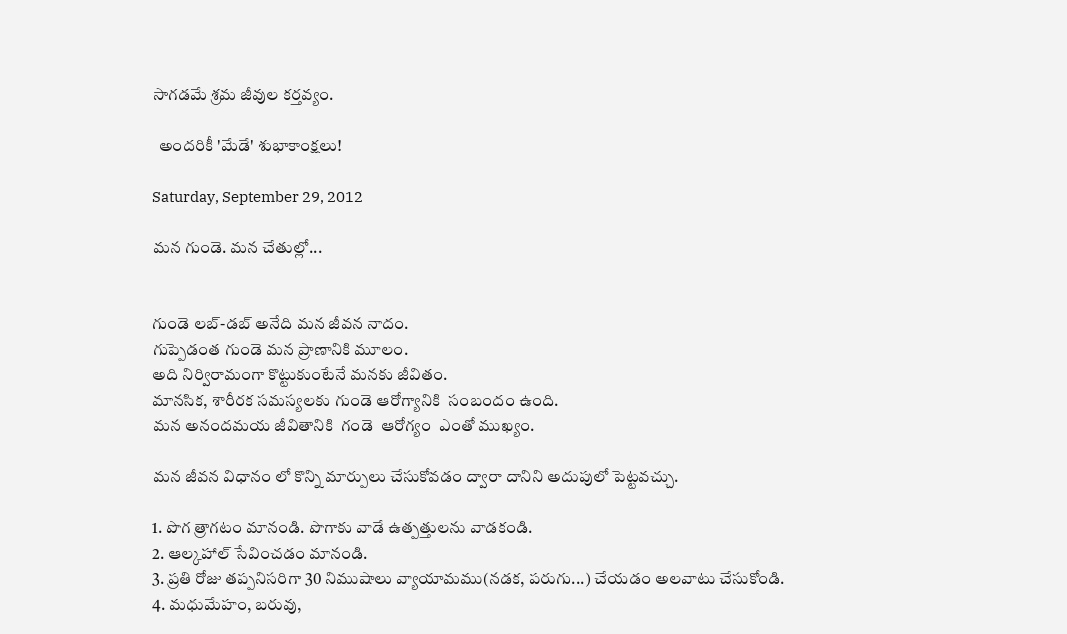సాగడమే శ్రమ జీవుల కర్తవ్యం.

  అందరికీ 'మేడే' శుభాకాంక్షలు!

Saturday, September 29, 2012

మన గుండె. మన చేతుల్లో...


గుండె లబ్-డబ్ అనేది మన జీవన నాదం.
గుప్పెడంత గుండె మన ప్రాణానికి మూలం.
అది నిర్విరామంగా కొట్టుకుంటేనే మనకు జీవితం.
మానసిక, శారీరక సమస్యలకు గుండె ఆరోగ్యానికి  సంబందం ఉంది.
మన అనందమయ జీవితానికి  గండె  ఆరోగ్యం  ఎంతో ముఖ్యం.

మన జీవన విధానం లో కొన్ని మార్పులు చేసుకోవడం ద్వారా దానిని అదుపులో పెట్టవచ్చు.

1. పొగ త్రాగటం మానండి. పొగాకు వాడే ఉత్పత్తులను వాడకండి.
2. ఆల్కహాల్ సేవించడం మానండి.
3. ప్రతి రోజు తప్పనిసరిగా 30 నిముషాలు వ్యాయామము(నడక, పరుగు...) చేయడం అలవాటు చేసుకోండి.
4. మధుమేహం, బరువు,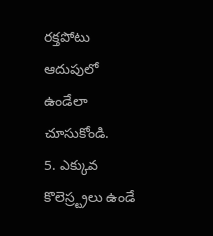రక్తపోటు ఆదుపులో  ఉండేలా చూసుకోండి.
5. ఎక్కువ  కొలెస్ర్ట్రలు ఉండే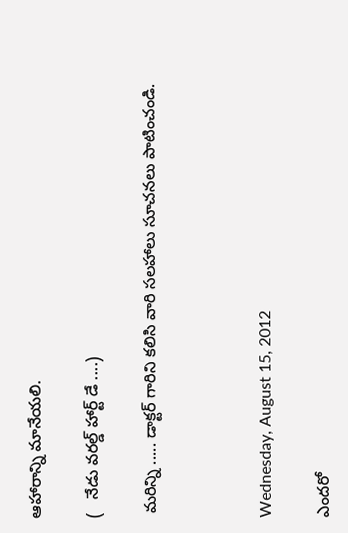ఆహారాన్ని మానేయలి.

(   నేడు వరల్డ్ హార్ట్ డే ....)

 మరిన్ని ..... డాక్టర్ గారిని కలిసి వారి సలహాలు సూచనలు పాటించండి.



Wednesday, August 15, 2012

ఎందరో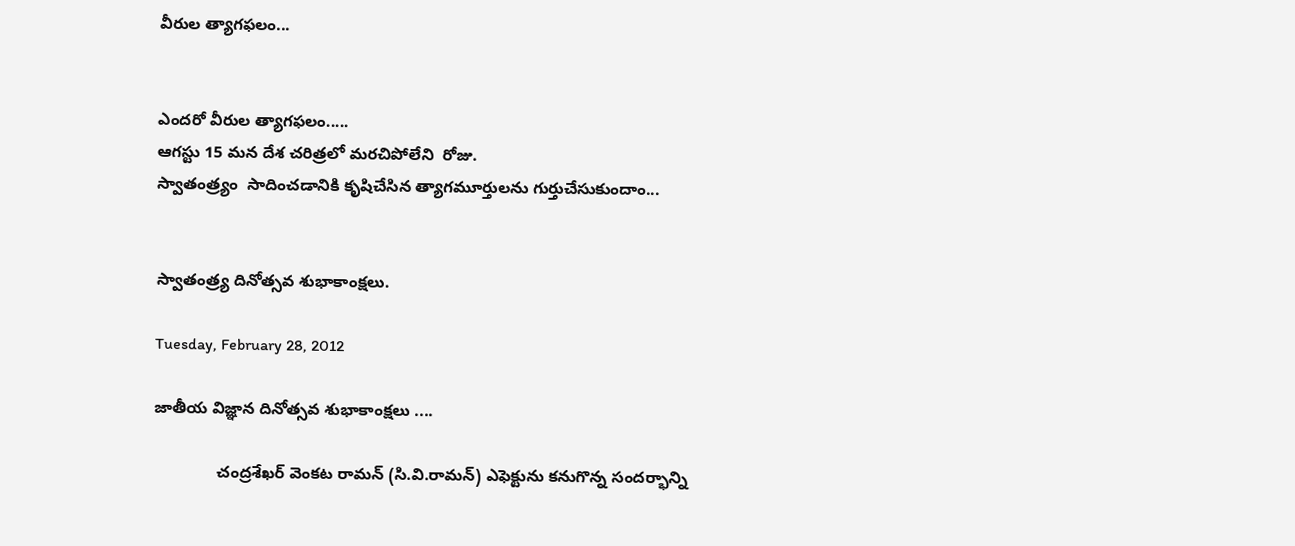వీరుల త్యాగఫలం...


ఎందరో వీరుల త్యాగఫలం.....
ఆగస్టు 15 మన దేశ చరిత్రలో మరచిపోలేని  రోజు.
స్వాతంత్ర్యం  సాదించడానికి కృషిచేసిన త్యాగమూర్తులను గుర్తుచేసుకుందాం...


స్వాతంత్ర్య దినోత్సవ శుభాకాంక్షలు.

Tuesday, February 28, 2012

జాతీయ విజ్ఞాన దినోత్సవ శుభాకాంక్షలు ....

              చంద్రశేఖర్‌ వెంకట రామన్‌ (సి.వి.రామన్‌) ఎఫెక్టును కనుగొన్న సందర్భాన్ని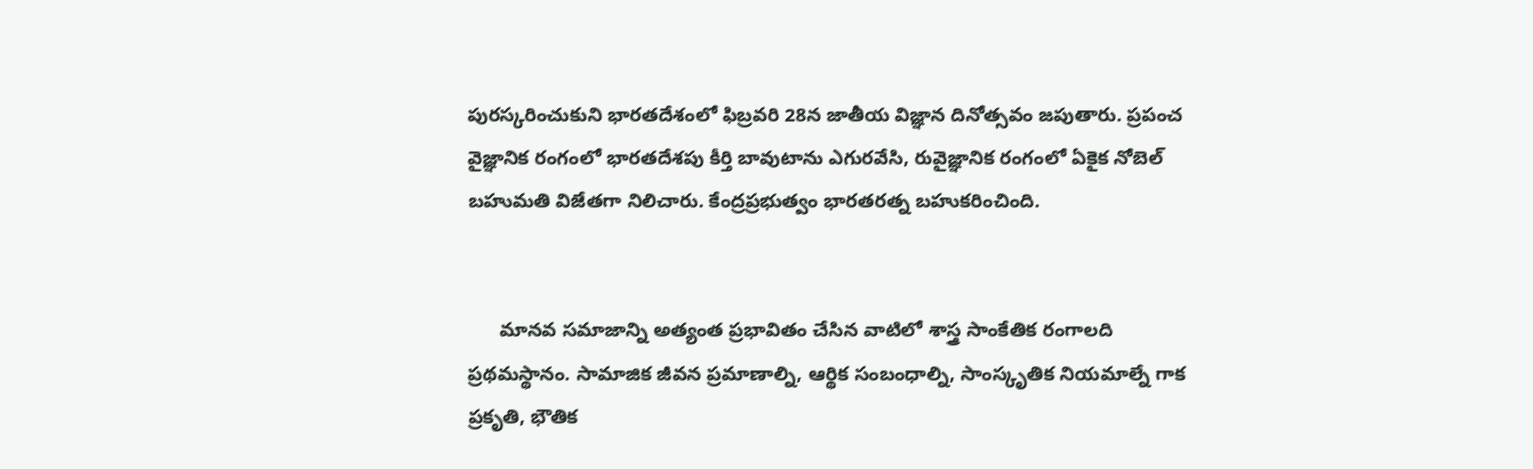పురస్కరించుకుని భారతదేశంలో ఫిబ్రవరి 28న జాతీయ విజ్ఞాన దినోత్సవం జపుతారు. ప్రపంచ వైజ్ఞానిక రంగంలో భారతదేశపు కీర్తి బావుటాను ఎగురవేసి, రువైజ్ఞానిక రంగంలో ఏకైక నోబెల్‌ బహుమతి విజేతగా నిలిచారు. కేంద్రప్రభుత్వం భారతరత్న బహుకరించింది.


      మానవ సమాజాన్ని అత్యంత ప్రభావితం చేసిన వాటిలో శాస్త్ర సాంకేతిక రంగాలది ప్రథమస్థానం. సామాజిక జీవన ప్రమాణాల్ని, ఆర్థిక సంబంధాల్ని, సాంస్కృతిక నియమాల్నే గాక ప్రకృతి, భౌతిక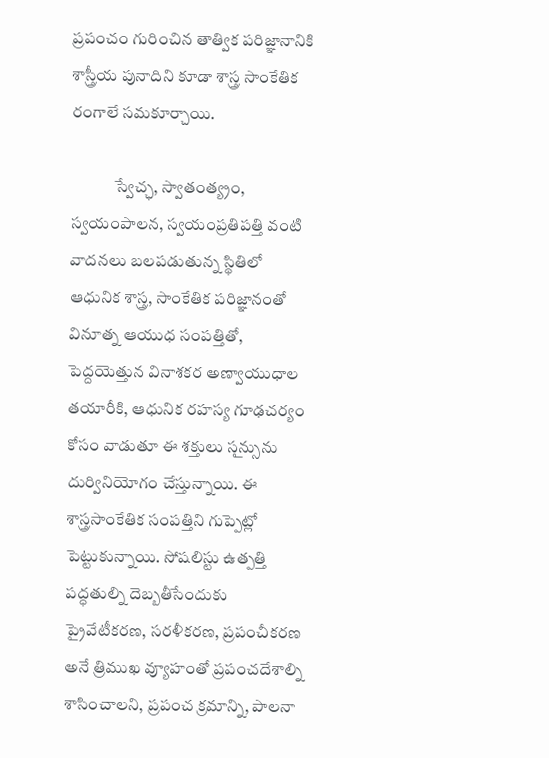ప్రపంచం గురించిన తాత్విక పరిజ్ఞానానికి శాస్త్రీయ పునాదిని కూడా శాస్త్ర సాంకేతిక రంగాలే సమకూర్చాయి.

             స్వేచ్ఛ, స్వాతంత్య్రం, స్వయంపాలన, స్వయంప్రతిపత్తి వంటి వాదనలు బలపడుతున్న స్థితిలో ఆధునిక శాస్త్ర, సాంకేతిక పరిజ్ఞానంతో వినూత్న ఆయుధ సంపత్తితో, పెద్దయెత్తున వినాశకర అణ్వాయుధాల తయారీకి, ఆధునిక రహస్య గూఢచర్యం కోసం వాడుతూ ఈ శక్తులు సౖన్సును దుర్వినియోగం చేస్తున్నాయి. ఈ శాస్త్రసాంకేతిక సంపత్తిని గుప్పెట్లో పెట్టుకున్నాయి. సోషలిస్టు ఉత్పత్తి పద్ధతుల్ని దెబ్బతీసేందుకు ప్రైవేటీకరణ, సరళీకరణ, ప్రపంచీకరణ అనే త్రిముఖ వ్యూహంతో ప్రపంచదేశాల్ని శాసించాలని, ప్రపంచ క్రమాన్ని, పాలనా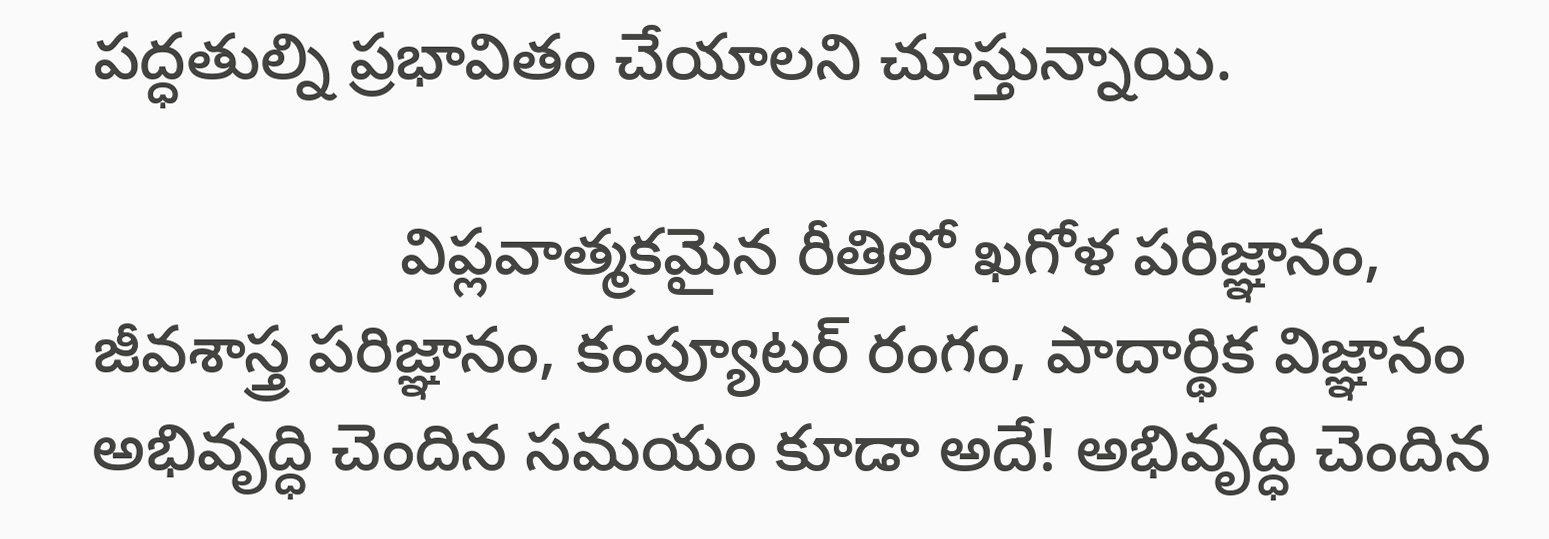పద్ధతుల్ని ప్రభావితం చేయాలని చూస్తున్నాయి.

                 విప్లవాత్మకమైన రీతిలో ఖగోళ పరిజ్ఞానం, జీవశాస్త్ర పరిజ్ఞానం, కంప్యూటర్‌ రంగం, పాదార్థిక విజ్ఞానం అభివృద్ధి చెందిన సమయం కూడా అదే! అభివృద్ధి చెందిన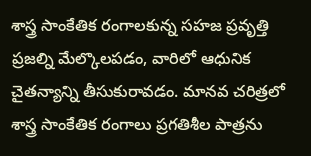శాస్త్ర సాంకేతిక రంగాలకున్న సహజ ప్రవృత్తి ప్రజల్ని మేల్కొలపడం, వారిలో ఆధునిక చైతన్యాన్ని తీసుకురావడం. మానవ చరిత్రలో శాస్త్ర సాంకేతిక రంగాలు ప్రగతిశీల పాత్రను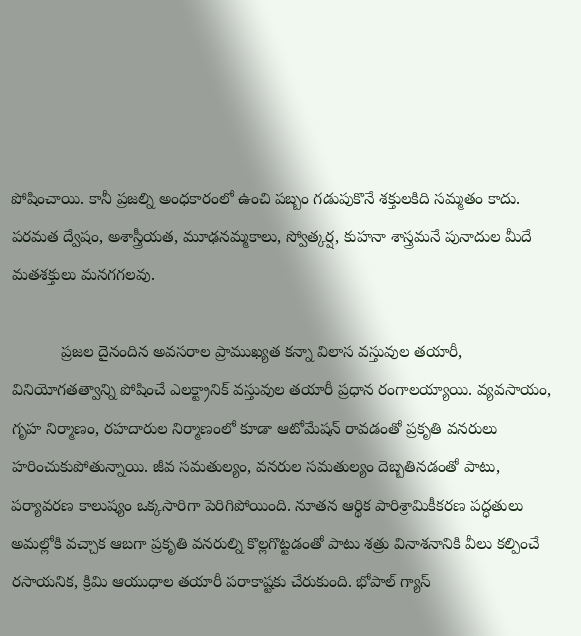పోషించాయి. కానీ ప్రజల్ని అంధకారంలో ఉంచి పబ్బం గడుపుకొనే శక్తులకిది సమ్మతం కాదు.  పరమత ద్వేషం, అశాస్త్రీయత, మూఢనమ్మకాలు, స్వోత్కర్ష, కుహనా శాస్త్రమనే పునాదుల మీదే మతశక్తులు మనగగలవు.

           ప్రజల దైనందిన అవసరాల ప్రాముఖ్యత కన్నా విలాస వస్తువుల తయారీ, వినియోగతత్వాన్ని పోషించే ఎలక్ట్రానిక్‌ వస్తువుల తయారీ ప్రధాన రంగాలయ్యాయి. వ్యవసాయం, గృహ నిర్మాణం, రహదారుల నిర్మాణంలో కూడా ఆటోమేషన్‌ రావడంతో ప్రకృతి వనరులు హరించుకుపోతున్నాయి. జీవ సమతుల్యం, వనరుల సమతుల్యం దెబ్బతినడంతో పాటు, పర్యావరణ కాలుష్యం ఒక్కసారిగా పెరిగిపోయింది. నూతన ఆర్థిక పారిశ్రామికీకరణ పద్ధతులు అమల్లోకి వచ్చాక ఆబగా ప్రకృతి వనరుల్ని కొల్లగొట్టడంతో పాటు శత్రు వినాశనానికి వీలు కల్పించే రసాయనిక, క్రిమి ఆయుధాల తయారీ పరాకాష్టకు చేరుకుంది. భోపాల్‌ గ్యాస్‌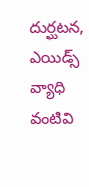దుర్ఘటన, ఎయిడ్స్‌ వ్యాధి వంటివి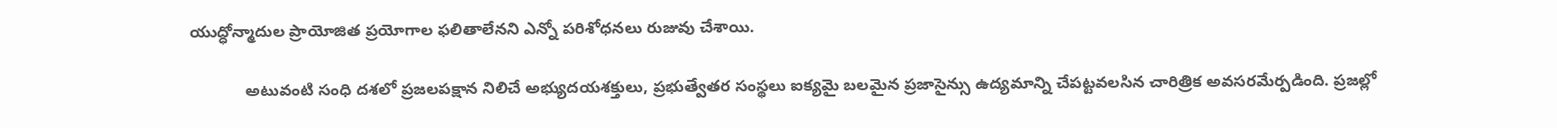యుద్ధోన్మాదుల ప్రాయోజిత ప్రయోగాల ఫలితాలేనని ఎన్నో పరిశోధనలు రుజువు చేశాయి.

            అటువంటి సంధి దశలో ప్రజలపక్షాన నిలిచే అభ్యుదయశక్తులు, ప్రభుత్వేతర సంస్థలు ఐక్యమై బలమైన ప్రజాసైన్సు ఉద్యమాన్ని చేపట్టవలసిన చారిత్రిక అవసరమేర్పడింది. ప్రజల్లో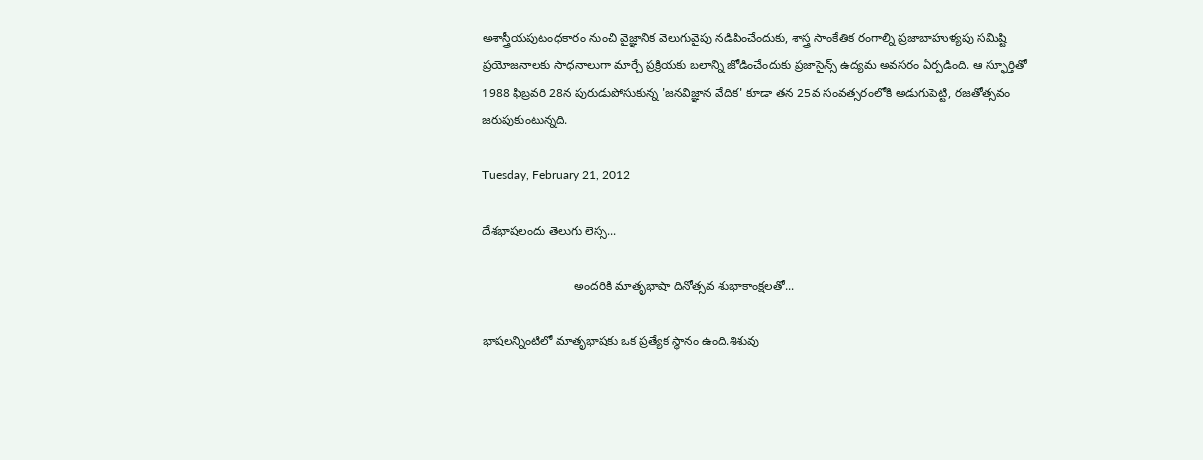అశాస్త్రీయపుటంధకారం నుంచి వైజ్ఞానిక వెలుగువైపు నడిపించేందుకు, శాస్త్ర సాంకేతిక రంగాల్ని ప్రజాబాహుళ్యపు సమిష్టి ప్రయోజనాలకు సాధనాలుగా మార్చే ప్రక్రియకు బలాన్ని జోడించేందుకు ప్రజాసైన్స్‌ ఉద్యమ అవసరం ఏర్పడింది. ఆ స్ఫూర్తితో 1988 ఫిబ్రవరి 28న పురుడుపోసుకున్న 'జనవిజ్ఞాన వేదిక' కూడా తన 25వ సంవత్సరంలోకి అడుగుపెట్టి, రజతోత్సవం జరుపుకుంటున్నది.

Tuesday, February 21, 2012

దేశభాషలందు తెలుగు లెస్స...

                           అందరికి మాతృభాషా దినోత్సవ శుభాకాంక్షలతో...

భాషలన్నింటిలో మాతృభాషకు ఒక ప్రత్యేక స్థానం ఉంది.శిశువు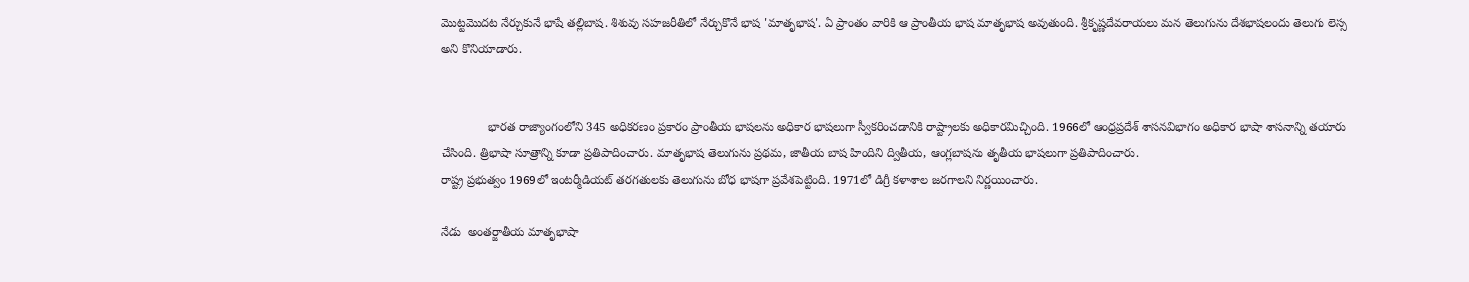మొట్టమొదట నేర్చుకునే భాషే తల్లిబాష. శిశువు సహజరీతిలో నేర్చుకొనే భాష 'మాతృభాష'. ఏ ప్రాంతం వారికి ఆ ప్రాంతీయ భాష మాతృభాష అవుతుంది. శ్రీకృష్ణదేవరాయలు మన తెలుగును దేశభాషలందు తెలుగు లెస్స అని కొనియాడారు.


              భారత రాజ్యాంగంలోని 345 అధికరణం ప్రకారం ప్రాంతీయ భాషలను అధికార భాషలుగా స్వీకరించడానికి రాష్ట్రాలకు అధికారమిచ్చింది. 1966లో ఆంధ్రప్రదేశ్‌ శాసనవిభాగం అధికార భాషా శాసనాన్ని తయారు చేసింది. త్రిభాషా సూత్రాన్ని కూడా ప్రతిపాదించారు. మాతృభాష తెలుగును ప్రథమ, జాతీయ బాష హిందిని ద్వితీయ, ఆంగ్లబాషను తృతీయ భాషలుగా ప్రతిపాదించారు.
రాష్ట్ర ప్రభుత్వం 1969లో ఇంటర్మీడియట్‌ తరగతులకు తెలుగును బోధ భాషగా ప్రవేశపెట్టింది. 1971లో డిగ్రీ కళాశాల జరగాలని నిర్ణయించారు.

నేడు  అంతర్జాతీయ మాతృభాషా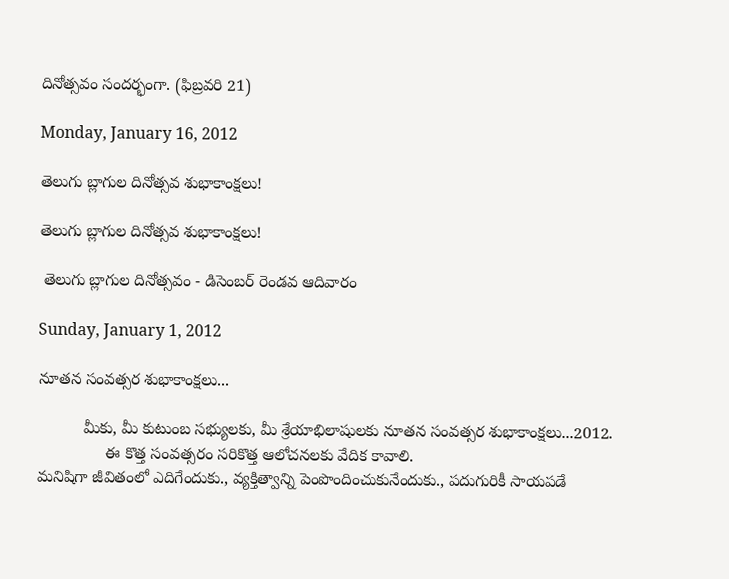దినోత్సవం సందర్భంగా. (ఫిబ్రవరి 21)

Monday, January 16, 2012

తెలుగు బ్లాగుల దినోత్సవ శుభాకాంక్షలు!

తెలుగు బ్లాగుల దినోత్సవ శుభాకాంక్షలు!

 తెలుగు బ్లాగుల దినోత్సవం - డిసెంబర్ రెండవ ఆదివారం

Sunday, January 1, 2012

నూతన సంవత్సర శుభాకాంక్షలు...

          మీకు, మీ కుటుంబ సభ్యులకు, మీ శ్రేయాభిలాషులకు నూతన సంవత్సర శుభాకాంక్షలు...2012.
               ఈ కొత్త సంవత్సరం సరికొత్త ఆలోచనలకు వేదిక కావాలి.
మనిషిగా జీవితంలో ఎదిగేందుకు., వ్యక్తిత్వాన్ని పెంపొందించుకునేందుకు., పదుగురికీ సాయపడే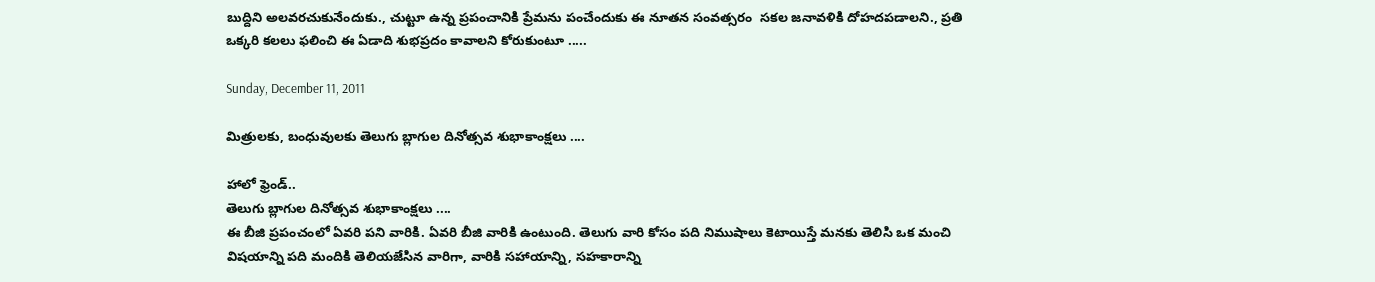బుద్దిని అలవరచుకునేందుకు., చుట్టూ ఉన్న ప్రపంచానికి ప్రేమను పంచేందుకు ఈ నూతన సంవత్సరం  సకల జనావళికి దోహదపడాలని., ప్రతి ఒక్కరి కలలు ఫలించి ఈ ఏడాది శుభప్రదం కావాలని కోరుకుంటూ .....

Sunday, December 11, 2011

మిత్రులకు, బంధువులకు తెలుగు బ్లాగుల దినోత్సవ శుభాకాంక్షలు ....

హాలో ఫ్రెండ్‌..
తెలుగు బ్లాగుల దినోత్సవ శుభాకాంక్షలు ....
ఈ బీజి ప్రపంచంలో ఏవరి పని వారికి. ఏవరి బీజి వారికి ఉంటుంది. తెలుగు వారి కోసం పది నిముషాలు కెటాయిస్తే మనకు తెలిసి ఒక మంచి విషయాన్ని పది మందికి తెలియజేసిన వారిగా, వారికి సహాయాన్ని, సహకారాన్ని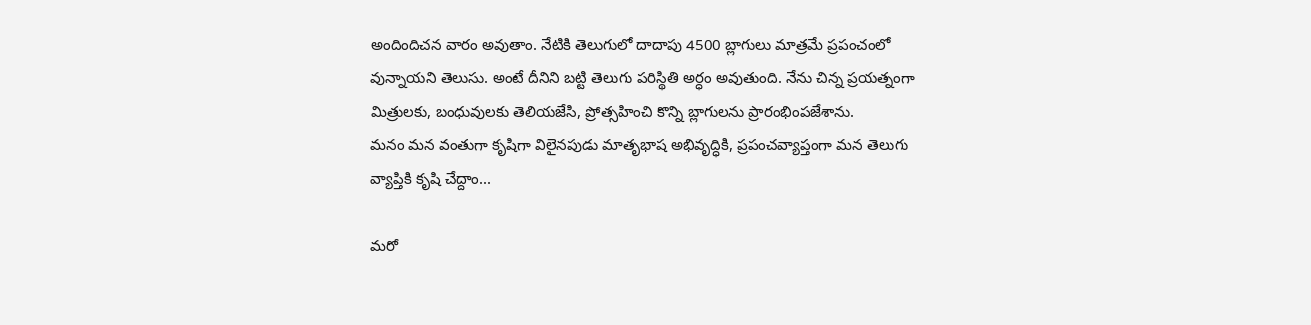అందిందిచన వారం అవుతాం. నేటికి తెలుగులో దాదాపు 4500 బ్లాగులు మాత్రమే ప్రపంచంలో వున్నాయని తెలుసు. అంటే దీనిని బట్టి తెలుగు పరిస్థితి అర్ధం అవుతుంది. నేను చిన్న ప్రయత్నంగా మిత్రులకు, బంధువులకు తెలియజేసి, ప్రోత్సహించి కొన్ని బ్లాగులను ప్రారంభింపజేశాను.
మనం మన వంతుగా కృషిగా విలైనపుడు మాతృభాష అభివృద్ధికి, ప్రపంచవ్యాప్తంగా మన తెలుగు వ్యాప్తికి కృషి చేద్దాం...

మరో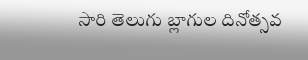సారి తెలుగు బ్లాగుల దినోత్సవ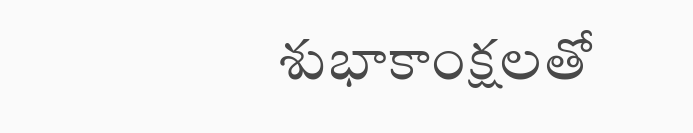శుభాకాంక్షలతో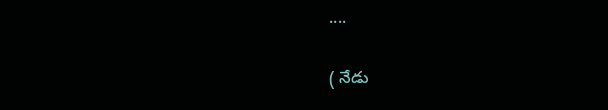....

( నేడు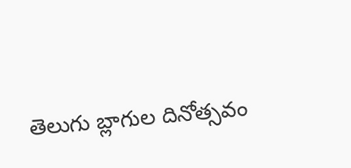తెలుగు బ్లాగుల దినోత్సవం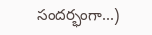సందర్భంగా...)